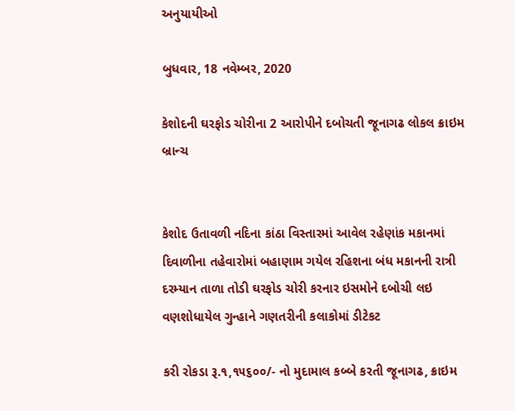અનુયાયીઓ

બુધવાર, 18 નવેમ્બર, 2020

કેશોદની ઘરફોડ ચોરીના 2 આરોપીને દબોચતી જૂનાગઢ લોકલ ક્રાઇમ બ્રાન્ચ


કેશોદ ઉતાવળી નદિના કાંઠા વિસ્તારમાં આવેલ રહેણાંક મકાનમાં દિવાળીના તહેવારોમાં બહાણામ ગયેલ રહિશના બંધ મકાનની રાત્રી દરમ્યાન તાળા તોડી ઘરફોડ ચોરી કરનાર ઇસમોને દબોચી લઇ વણશોધાયેલ ગુન્હાને ગણતરીની કલાકોમાં ડીટેકટ

કરી રોકડા રૂ.૧,૧૫૬૦૦/- નો મુદામાલ કબ્બે કરતી જૂનાગઢ, ક્રાઇમ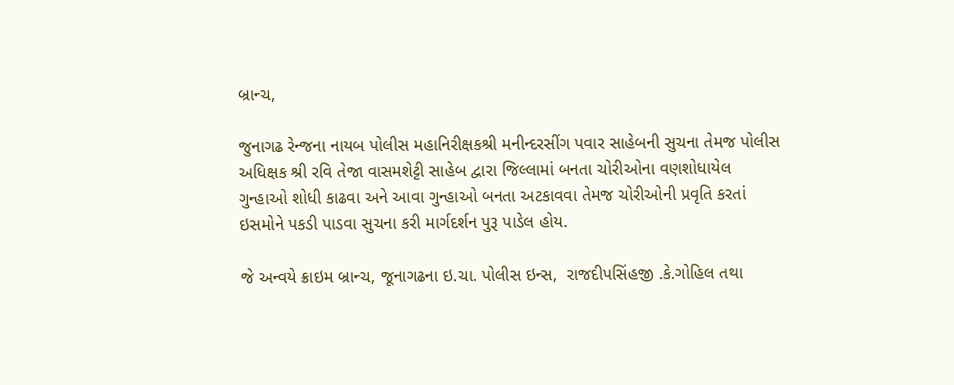બ્રાન્ચ,

જુનાગઢ રેન્જના નાયબ પોલીસ મહાનિરીક્ષકશ્રી મનીન્દરસીંગ પવાર સાહેબની સુચના તેમજ પોલીસ અધિક્ષક શ્રી રવિ તેજા વાસમશેટ્ટી સાહેબ દ્વારા જિલ્લામાં બનતા ચોરીઓના વણશોધાયેલ ગુન્હાઓ શોધી કાઢવા અને આવા ગુન્હાઓ બનતા અટકાવવા તેમજ ચોરીઓની પ્રવૃતિ કરતાં ઇસમોને પકડી પાડવા સુચના કરી માર્ગદર્શન પુરૂ પાડેલ હોય.

જે અન્વયે ક્રાઇમ બ્રાન્ચ, જૂનાગઢના ઇ.ચા. પોલીસ ઇન્સ,  રાજદીપસિંહજી .કે.ગોહિલ તથા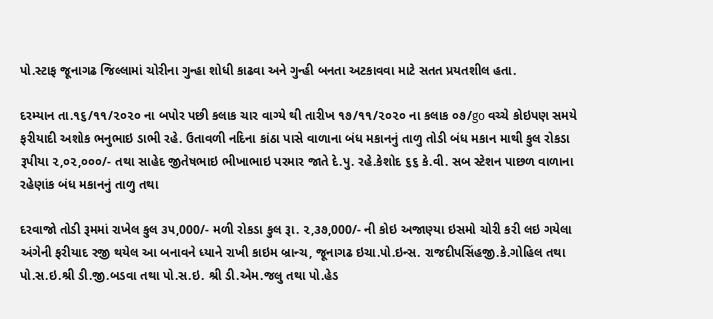પો.સ્ટાફ જૂનાગઢ જિલ્લામાં ચોરીના ગુન્હા શોધી કાઢવા અને ગુન્હી બનતા અટકાવવા માટે સતત પ્રયતશીલ હતા.

દરમ્યાન તા.૧૬/૧૧/૨૦૨૦ ના બપોર પછી કલાક ચાર વાગ્યે થી તારીખ ૧૭/૧૧/૨૦૨૦ ના કલાક ૦૭/go વચ્ચે કોઇપણ સમયે ફરીયાદી અશોક ભનુભાઇ ડાભી રહે. ઉતાવળી નદિના કાંઠા પાસે વાળાના બંધ મકાનનું તાળુ તોડી બંધ મકાન માથી કુલ રોકડા રૂપીયા ૨,૦૨,૦૦૦/- તથા સાહેદ જીતેષભાઇ ભીખાભાઇ પરમાર જાતે દે.પુ. રહે.કેશોદ ૬૬ કે.વી. સબ સ્ટેશન પાછળ વાળાના રહેણાંક બંધ મકાનનું તાળુ તથા

દરવાજો તોડી રૂમમાં રાખેલ કુલ ૩૫,000/- મળી રોકડા કુલ રૂા. ૨,૩૭,000/- ની કોઇ અજાણ્યા ઇસમો ચોરી કરી લઇ ગયેલા અંગેની ફરીયાદ રજી થયેલ આ બનાવને ધ્યાને રાખી કાઇમ બ્રાન્ચ, જૂનાગઢ ઇચા.પો.ઇન્સ. રાજદીપસિંહજી.કે.ગોહિલ તથા પો.સ.ઇ.શ્રી ડી.જી.બડવા તથા પો.સ.ઇ. શ્રી ડી.એમ.જલુ તથા પો.હેડ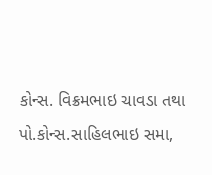કોન્સ. વિક્રમભાઇ ચાવડા તથા પો.કોન્સ.સાહિલભાઇ સમા,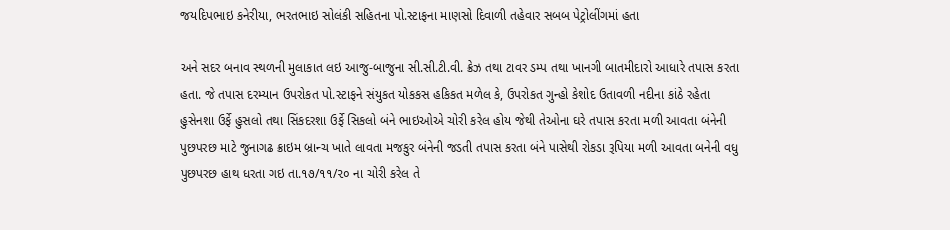જયદિપભાઇ કનેરીયા, ભરતભાઇ સોલંકી સહિતના પો.સ્ટાફના માણસો દિવાળી તહેવાર સબબ પેટ્રોલીંગમાં હતા

અને સદર બનાવ સ્થળની મુલાકાત લઇ આજુ-બાજુના સી.સી.ટી.વી. ક્રેઝ તથા ટાવર ડમ્પ તથા ખાનગી બાતમીદારો આધારે તપાસ કરતા હતા. જે તપાસ દરમ્યાન ઉપરોકત પો.સ્ટાફને સંયુકત યોકકસ હકિકત મળેલ કે, ઉપરોકત ગુન્હો કેશોદ ઉતાવળી નદીના કાંઠે રહેતા હુસેનશા ઉર્ફે હુસલો તથા સિંકદરશા ઉર્ફે સિકલો બંને ભાઇઓએ ચોરી કરેલ હોય જેથી તેઓના ઘરે તપાસ કરતા મળી આવતા બંનેની પુછપરછ માટે જુનાગઢ ક્રાઇમ બ્રાન્ચ ખાતે લાવતા મજકુર બંનેની જડતી તપાસ કરતા બંને પાસેથી રોકડા રૂપિયા મળી આવતા બનેની વધુ પુછપરછ હાથ ધરતા ગઇ તા.૧૭/૧૧/૨૦ ના ચોરી કરેલ તે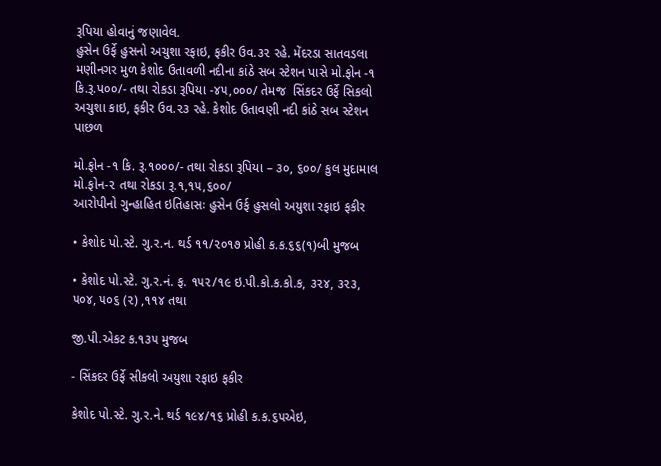રૂપિયા હોવાનું જણાવેલ.
હુસેન ઉર્ફે હુસનો અચુશા રફાઇ, ફકીર ઉવ.૩૨ રહે. મેંદરડા સાતવડલા મણીનગર મુળ કેશોદ ઉતાવળી નદીના કાંઠે સબ સ્ટેશન પાસે મો.ફોન -૧ કિ.રૂ.પ૦૦/- તથા રોકડા રૂપિયા -૪૫,૦૦૦/ તેમજ  સિંકદર ઉર્ફે સિકલો અચુશા કાઇ, ફકીર ઉવ.૨૩ રહે. કેશોદ ઉતાવણી નદી કાંઠે સબ સ્ટેશન પાછળ

મો.ફોન -૧ કિ. રૂ.૧૦૦૦/- તથા રોકડા રૂપિયા – ૩૦, ૬૦૦/ કુલ મુદામાલ મો.ફોન-૨ તથા રોકડા રૂ.૧,૧૫,૬૦૦/
આરોપીનો ગુન્હાહિત ઇતિહાસઃ હુસેન ઉર્ફ હુસલો અયુશા રફાઇ ફકીર

• કેશોદ પો.સ્ટે. ગુ.ર.ન. થર્ડ ૧૧/૨૦૧૭ પ્રોહી ક.ક.૬૬(૧)બી મુજબ

• કેશોદ પો.સ્ટે. ગુ.ર.નં. ફ. ૧૫૨/૧૯ ઇ.પી.કો.ક.કો.ક, ૩૨૪, ૩૨૩, ૫૦૪, ૫૦૬ (૨) ,૧૧૪ તથા

જી.પી.એકટ ક.૧૩૫ મુજબ

- સિંકદર ઉર્ફે સીકલો અયુશા રફાઇ ફકીર

કેશોદ પો.સ્ટે. ગુ.ર.ને. થર્ડ ૧૯૪/૧૬ પ્રોહી ક.ક.૬૫એઇ,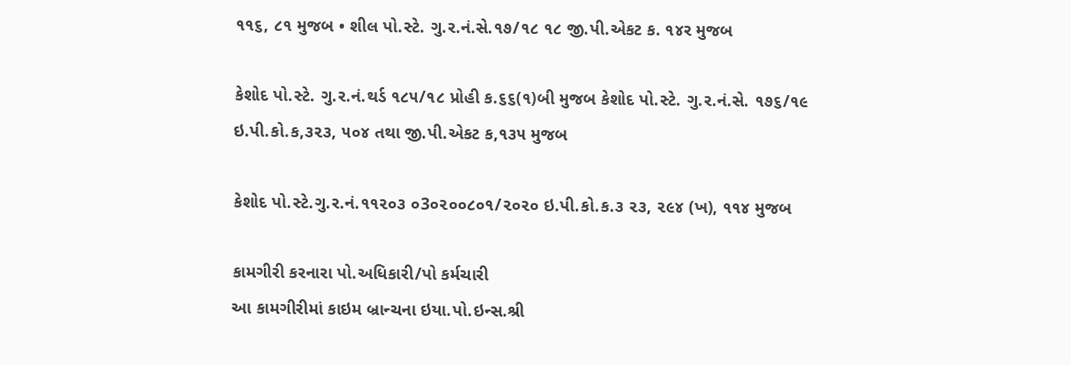૧૧૬, ૮૧ મુજબ • શીલ પો.સ્ટે. ગુ.ર.નં.સે.૧૭/૧૮ ૧૮ જી.પી.એકટ ક. ૧૪ર મુજબ

કેશોદ પો.સ્ટે. ગુ.ર.નં.થર્ડ ૧૮૫/૧૮ પ્રોહી ક.૬૬(૧)બી મુજબ કેશોદ પો.સ્ટે. ગુ.ર.નં.સે. ૧૭૬/૧૯ ઇ.પી.કો.ક,૩૨૩, ૫૦૪ તથા જી.પી.એકટ ક,૧૩૫ મુજબ

કેશોદ પો.સ્ટે.ગુ.ર.નં.૧૧૨૦૩ ૦3૦૨૦૦૮૦૧/૨૦૨૦ ઇ.પી.કો.ક.૩ ૨૩, ૨૯૪ (ખ), ૧૧૪ મુજબ

કામગીરી કરનારા પો.અધિકારી/પો કર્મચારી
આ કામગીરીમાં કાઇમ બ્રાન્ચના ઇયા.પો.ઇન્સ.શ્રી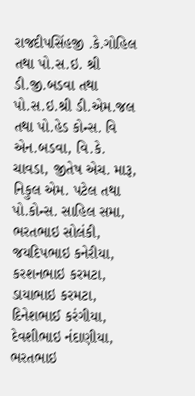રાજદીપસિંહજી .કે.ગોહિલ તથા પો.સ.ઇ. શ્રી ડી.જી.બડવા તથા પો.સ.ઇ.શ્રી ડી.એમ.જલ તથા પો.હેડ કોન્સ. વિ એન.બડવા, વિ.કે. ચાવડા, જીતેષ એચ. મારૂ, નિકુલ એમ. પટેલ તથા પો.કોન્સ. સાહિલ સમા, ભરતભાઇ સોલંકી, જયદિપભાઇ કનેરીયા, કરશનભાઇ કરમટા, ડાયાભાઇ કરમટા, દિનેશભાઈ કરંગીયા, દેવશીભાઇ નંદાણીયા, ભરતભાઇ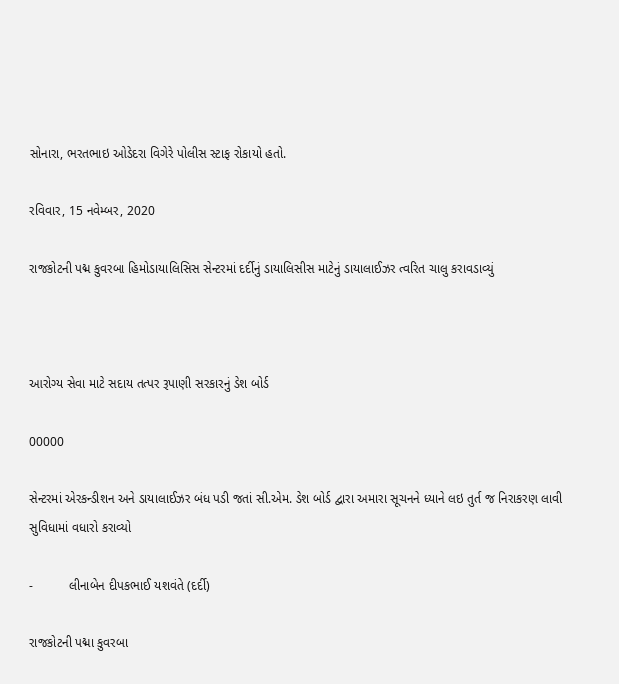સોનારા, ભરતભાઇ ઓડેદરા વિગેરે પોલીસ સ્ટાફ રોકાયો હતો.

રવિવાર, 15 નવેમ્બર, 2020

રાજકોટની પદ્મ કુવરબા હિમોડાયાલિસિસ સેન્ટરમાં દર્દીનું ડાયાલિસીસ માટેનું ડાયાલાઈઝર ત્વરિત ચાલુ કરાવડાવ્યું



આરોગ્ય સેવા માટે સદાય તત્પર રૂપાણી સરકારનું ડેશ બોર્ડ

00000

સેન્ટરમાં એરકન્ડીશન અને ડાયાલાઈઝર બંધ પડી જતાં સી.એમ. ડેશ બોર્ડ દ્વારા અમારા સૂચનને ધ્યાને લઇ તુર્ત જ નિરાકરણ લાવી સુવિધામાં વધારો કરાવ્યો

-          લીનાબેન દીપકભાઈ યશવંતે (દર્દી)

રાજકોટની પદ્મા કુવરબા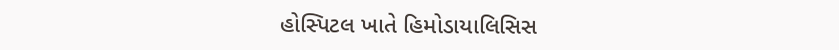હોસ્પિટલ ખાતે હિમોડાયાલિસિસ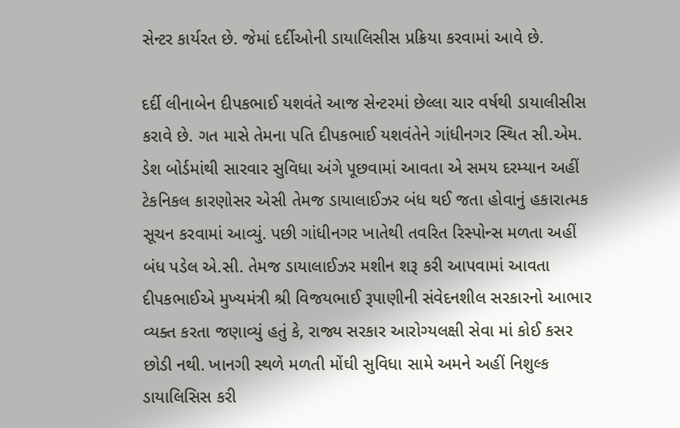સેન્ટર કાર્યરત છે. જેમાં દર્દીઓની ડાયાલિસીસ પ્રક્રિયા કરવામાં આવે છે.

દર્દી લીનાબેન દીપકભાઈ યશવંતે આજ સેન્ટરમાં છેલ્લા ચાર વર્ષથી ડાયાલીસીસ કરાવે છે. ગત માસે તેમના પતિ દીપકભાઈ યશવંતેને ગાંધીનગર સ્થિત સી.એમ. ડેશ બોર્ડમાંથી સારવાર સુવિધા અંગે પૂછવામાં આવતા એ સમય દરમ્યાન અહીં ટેકનિકલ કારણોસર એસી તેમજ ડાયાલાઈઝર બંધ થઈ જતા હોવાનું હકારાત્મક સૂચન કરવામાં આવ્યું. પછી ગાંધીનગર ખાતેથી તવરિત રિસ્પોન્સ મળતા અહીં બંધ પડેલ એ.સી. તેમજ ડાયાલાઈઝર મશીન શરૂ કરી આપવામાં આવતા દીપકભાઈએ મુખ્યમંત્રી શ્રી વિજયભાઈ રૂપાણીની સંવેદનશીલ સરકારનો આભાર વ્યક્ત કરતા જણાવ્યું હતું કે, રાજ્ય સરકાર આરોગ્યલક્ષી સેવા માં કોઈ કસર છોડી નથી. ખાનગી સ્થળે મળતી મોંઘી સુવિધા સામે અમને અહીં નિશુલ્ક ડાયાલિસિસ કરી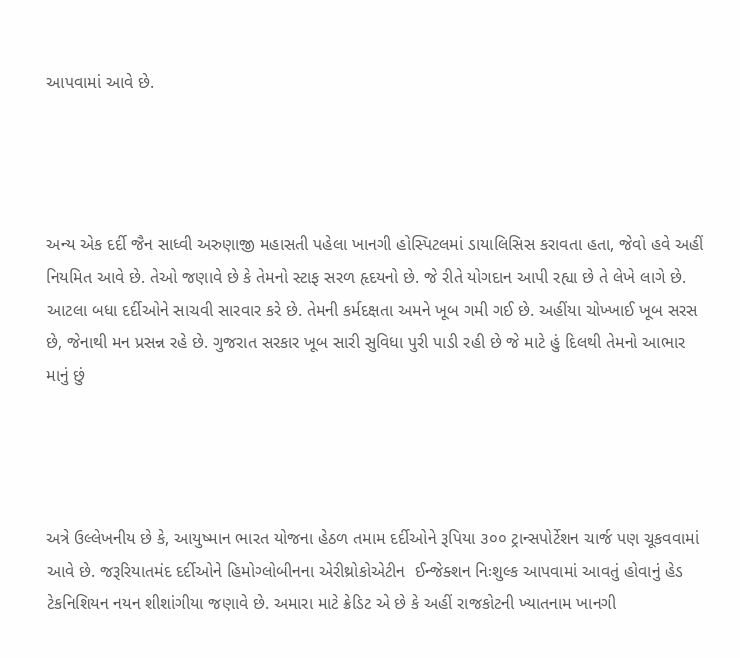આપવામાં આવે છે.




અન્ય એક દર્દી જૈન સાધ્વી અરુણાજી મહાસતી પહેલા ખાનગી હોસ્પિટલમાં ડાયાલિસિસ કરાવતા હતા, જેવો હવે અહીં નિયમિત આવે છે. તેઓ જણાવે છે કે તેમનો સ્ટાફ સરળ હૃદયનો છે. જે રીતે યોગદાન આપી રહ્યા છે તે લેખે લાગે છે. આટલા બધા દર્દીઓને સાચવી સારવાર કરે છે. તેમની કર્મદક્ષતા અમને ખૂબ ગમી ગઈ છે. અહીંયા ચોખ્ખાઈ ખૂબ સરસ છે, જેનાથી મન પ્રસન્ન રહે છે. ગુજરાત સરકાર ખૂબ સારી સુવિધા પુરી પાડી રહી છે જે માટે હું દિલથી તેમનો આભાર માનું છું




અત્રે ઉલ્લેખનીય છે કે, આયુષ્માન ભારત યોજના હેઠળ તમામ દર્દીઓને રૂપિયા ૩૦૦ ટ્રાન્સપોર્ટેશન ચાર્જ પણ ચૂકવવામાં આવે છે. જરૂરિયાતમંદ દર્દીઓને હિમોગ્લોબીનના એરીથ્રોકોએટીન  ઈન્જેક્શન નિઃશુલ્ક આપવામાં આવતું હોવાનું હેડ ટેકનિશિયન નયન શીશાંગીયા જણાવે છે. અમારા માટે ક્રેડિટ એ છે કે અહીં રાજકોટની ખ્યાતનામ ખાનગી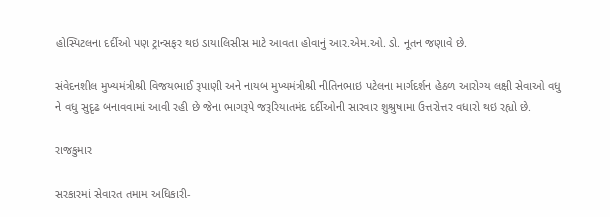હોસ્પિટલના દર્દીઓ પણ ટ્રાન્સફર થઇ ડાયાલિસીસ માટે આવતા હોવાનું આર.એમ.ઓ. ડો. નૂતન જણાવે છે.

સંવેદનશીલ મુખ્યમંત્રીશ્રી વિજયભાઈ રૂપાણી અને નાયબ મુખ્યમંત્રીશ્રી નીતિનભાઇ પટેલના માર્ગદર્શન હેઠળ આરોગ્ય લક્ષી સેવાઓ વધુ ને વધુ સુદૃઢ બનાવવામાં આવી રહી છે જેના ભાગરૂપે જરૂરિયાતમંદ દર્દીઓની સારવાર શુશ્રુષામા ઉત્તરોત્તર વધારો થઇ રહ્યો છે.

રાજકુમાર

સરકારમાં સેવારત તમામ અધિકારી-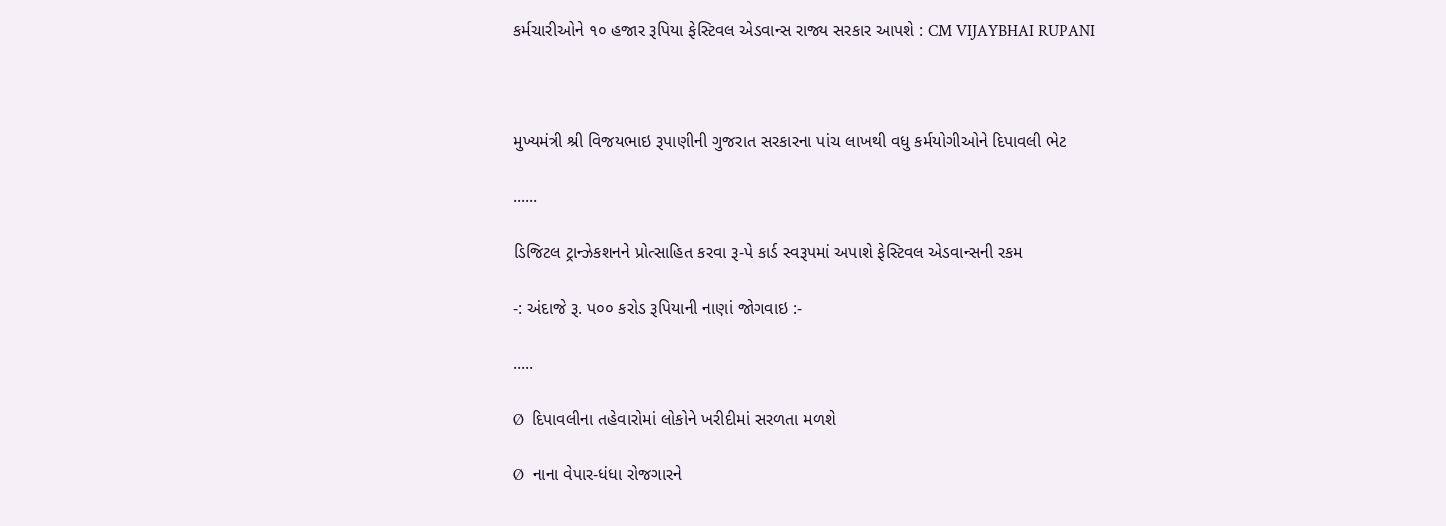કર્મચારીઓને ૧૦ હજાર રૂપિયા ફેસ્ટિવલ એડવાન્સ રાજ્ય સરકાર આપશે : CM VIJAYBHAI RUPANI



મુખ્યમંત્રી શ્રી વિજયભાઇ રૂપાણીની ગુજરાત સરકારના પાંચ લાખથી વધુ કર્મયોગીઓને દિપાવલી ભેટ

......

ડિજિટલ ટ્રાન્ઝેકશનને પ્રોત્સાહિત કરવા રૂ-પે કાર્ડ સ્વરૂપમાં અપાશે ફેસ્ટિવલ એડવાન્સની રકમ

-: અંદાજે રૂ. પ૦૦ કરોડ રૂપિયાની નાણાં જોગવાઇ :-

.....

Ø  દિપાવલીના તહેવારોમાં લોકોને ખરીદીમાં સરળતા મળશે

Ø  નાના વેપાર-ધંધા રોજગારને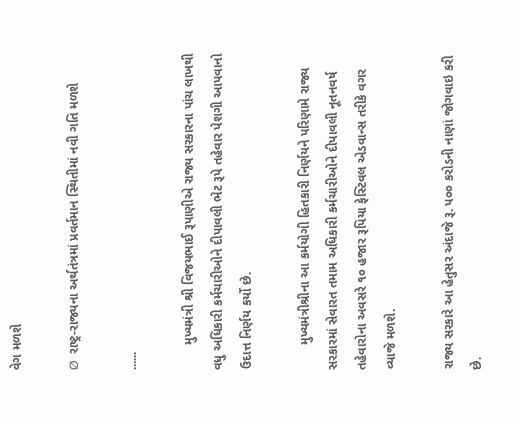વેગ મળશે

Ø  રાષ્ટ્ર-રાજ્યના અર્થતંત્રમાં પ્રવર્તમાન સ્થિતીમાં નવી ગતિ મળશે

......

       મુખ્યમંત્રી શ્રી વિજયભાઈ રૂપાણીએ રાજ્ય સરકારના પાંચ લાખથી વધુ અધિકારી કર્મચારીઓને દીપાવલી ભેટ રૂપે તહેવાર પેશગી આપવાનો ઉદાત્ત નિર્ણય કર્યો છે.

       મુખ્યમંત્રીશ્રીના આ કર્મયોગી હિતકારી નિર્ણયને પરિણામે રાજ્ય સરકારમાં સેવારત તમામ અધિકારી કર્મચારીઓને દીપાવલી નૂતનવર્ષ તહેવારોના અવસરે ૧૦ હજાર રૂપિયા ફેસ્ટિવલ એડવાન્સ તરીકે વગર વ્યાજે મળશે.

રાજ્ય સરકારે આ હેતુસર અંદાજે રૂ. પ૦૦ કરોડની નાણાં જોગવાઇ કરી છે.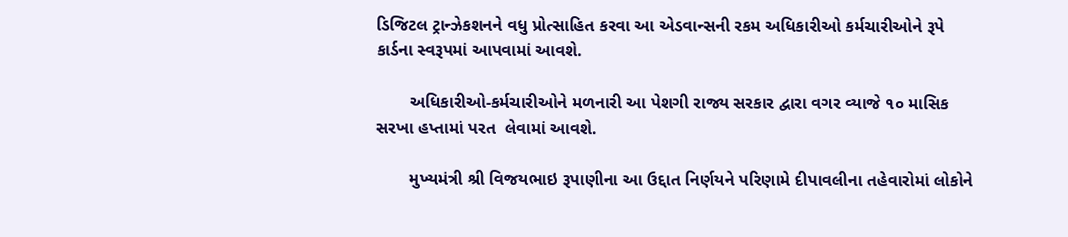ડિજિટલ ટ્રાન્ઝેકશનને વધુ પ્રોત્સાહિત કરવા આ એડવાન્સની રકમ અધિકારીઓ કર્મચારીઓને રૂપે કાર્ડના સ્વરૂપમાં આપવામાં આવશે.

       અધિકારીઓ-કર્મચારીઓને મળનારી આ પેશગી રાજ્ય સરકાર દ્વારા વગર વ્યાજે ૧૦ માસિક સરખા હપ્તામાં પરત  લેવામાં આવશે.

       મુખ્યમંત્રી શ્રી વિજયભાઇ રૂપાણીના આ ઉદ્દાત નિર્ણયને પરિણામે દીપાવલીના તહેવારોમાં લોકોને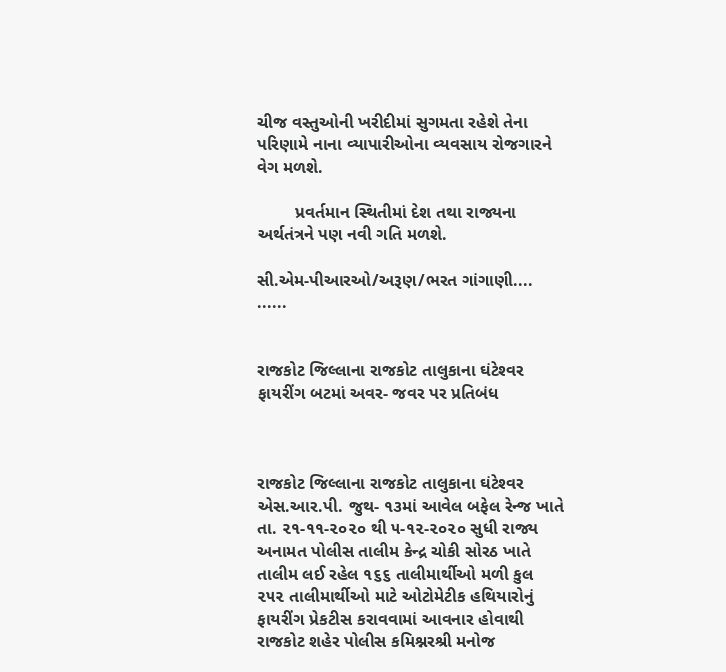ચીજ વસ્તુઓની ખરીદીમાં સુગમતા રહેશે તેના પરિણામે નાના વ્યાપારીઓના વ્યવસાય રોજગારને વેગ મળશે.

        પ્રવર્તમાન સ્થિતીમાં દેશ તથા રાજ્યના અર્થતંત્રને પણ નવી ગતિ મળશે.

સી.એમ-પીઆરઓ/અરૂણ/ભરત ગાંગાણી....                                ......


રાજકોટ જિલ્‍લાના રાજકોટ તાલુકાના ઘંટેશ્‍વર ફાયરીંગ બટમાં અવર- જવર પર પ્રતિબંધ



રાજકોટ જિલ્‍લાના રાજકોટ તાલુકાના ઘંટેશ્‍વર એસ.આર.પી. જુથ- ૧૩માં આવેલ બફેલ રેન્‍જ ખાતે તા. ૨૧-૧૧-૨૦૨૦ થી ૫-૧૨-૨૦૨૦ સુધી રાજ્ય અનામત પોલીસ તાલીમ કેન્દ્ર ચોકી સોરઠ ખાતે તાલીમ લઈ રહેલ ૧૬૬ તાલીમાર્થીઓ મળી કુલ ૨૫૨ તાલીમાર્થીઓ માટે ઓટોમેટીક હથિયારોનું ફાયરીંગ પ્રેકટીસ કરાવવામાં આવનાર હોવાથી રાજકોટ શહેર પોલીસ કમિશ્નરશ્રી મનોજ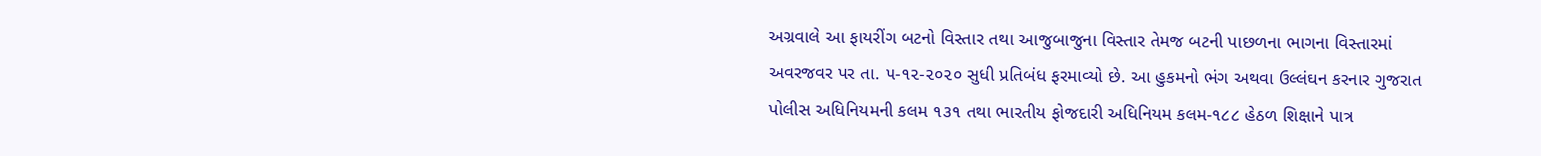અગ્રવાલે આ ફાયરીંગ બટનો વિસ્તાર તથા આજુબાજુના વિસ્તાર તેમજ બટની પાછળના ભાગના વિસ્તારમાં અવરજવર પર તા. ૫-૧૨-૨૦૨૦ સુધી પ્રતિબંધ ફરમાવ્યો છે. આ હુકમનો ભંગ અથવા ઉલ્લંઘન કરનાર ગુજરાત પોલીસ અધિનિયમની કલમ ૧૩૧ તથા ભારતીય ફોજદારી અધિનિયમ કલમ-૧૮૮ હેઠળ શિક્ષાને પાત્ર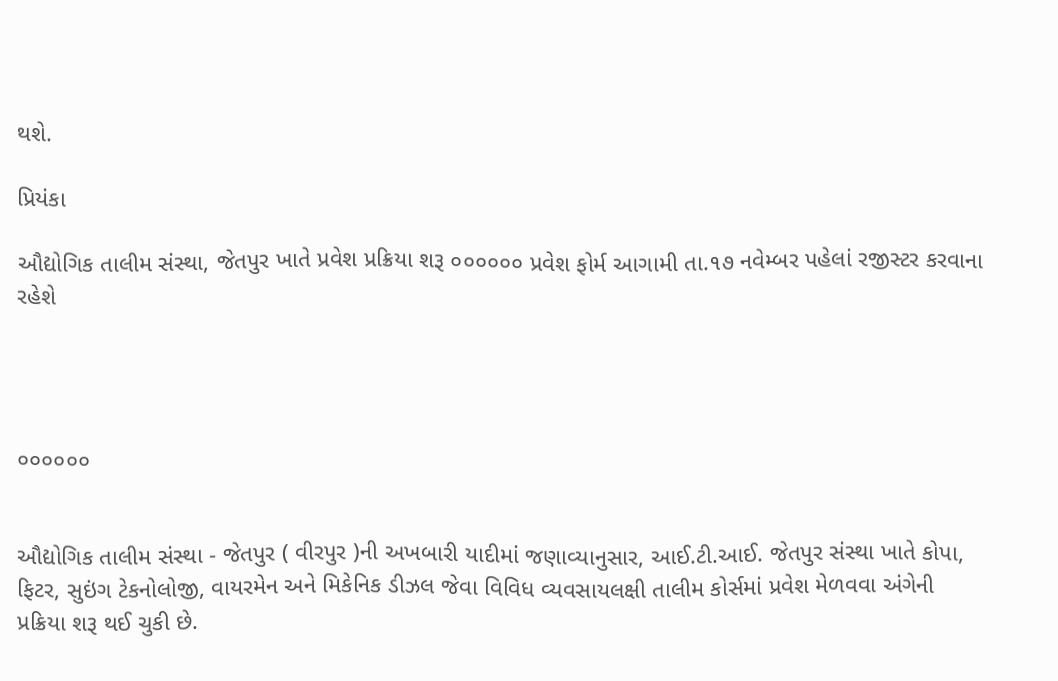થશે.

પ્રિયંકા

ઔદ્યોગિક તાલીમ સંસ્થા, જેતપુર ખાતે પ્રવેશ પ્રક્રિયા શરૂ ૦૦૦૦૦૦ પ્રવેશ ફોર્મ આગામી તા.૧૭ નવેમ્બર પહેલાં રજીસ્ટર કરવાના રહેશે




૦૦૦૦૦૦


ઔદ્યોગિક તાલીમ સંસ્થા - જેતપુર ( વીરપુર )ની અખબારી યાદીમાં જણાવ્યાનુસાર, આઈ.ટી.આઈ. જેતપુર સંસ્થા ખાતે કોપા, ફિટર, સુઇંગ ટેકનોલોજી, વાયરમેન અને મિકેનિક ડીઝલ જેવા વિવિધ વ્યવસાયલક્ષી તાલીમ કોર્સમાં પ્રવેશ મેળવવા અંગેની પ્રક્રિયા શરૂ થઈ ચુકી છે.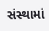સંસ્થામાં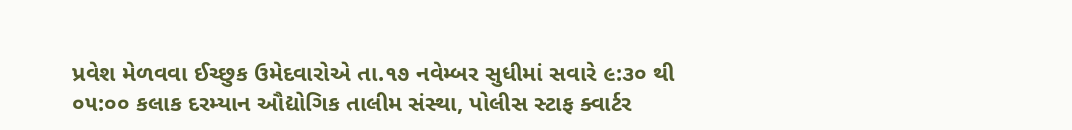પ્રવેશ મેળવવા ઈચ્છુક ઉમેદવારોએ તા.૧૭ નવેમ્બર સુધીમાં સવારે ૯:૩૦ થી ૦૫:૦૦ કલાક દરમ્યાન ઔદ્યોગિક તાલીમ સંસ્થા, પોલીસ સ્ટાફ ક્વાર્ટર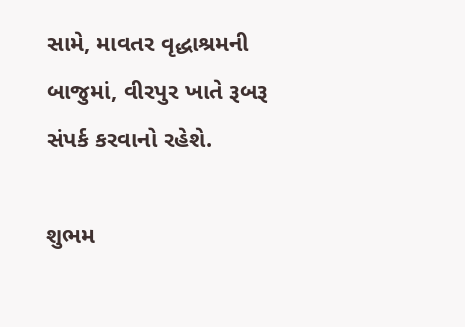સામે, માવતર વૃદ્ધાશ્રમની બાજુમાં, વીરપુર ખાતે રૂબરૂ સંપર્ક કરવાનો રહેશે.

શુભમ